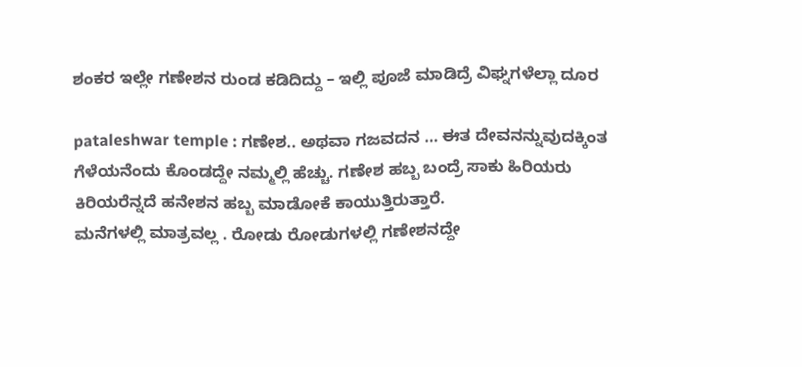ಶಂಕರ ಇಲ್ಲೇ ಗಣೇಶನ ರುಂಡ ಕಡಿದಿದ್ದು – ಇಲ್ಲಿ ಪೂಜೆ ಮಾಡಿದ್ರೆ ವಿಘ್ನಗಳೆಲ್ಲಾ ದೂರ

pataleshwar temple : ಗಣೇಶ.. ಅಥವಾ ಗಜವದನ … ಈತ ದೇವನನ್ನುವುದಕ್ಕಿಂತ ಗೆಳೆಯನೆಂದು ಕೊಂಡದ್ದೇ ನಮ್ಮಲ್ಲಿ ಹೆಚ್ಚು. ಗಣೇಶ ಹಬ್ಬ ಬಂದ್ರೆ ಸಾಕು ಹಿರಿಯರು ಕಿರಿಯರೆನ್ನದೆ ಹನೇಶನ ಹಬ್ಬ ಮಾಡೋಕೆ ಕಾಯುತ್ತಿರುತ್ತಾರೆ.
ಮನೆಗಳಲ್ಲಿ ಮಾತ್ರವಲ್ಲ . ರೋಡು ರೋಡುಗಳಲ್ಲಿ ಗಣೇಶನದ್ದೇ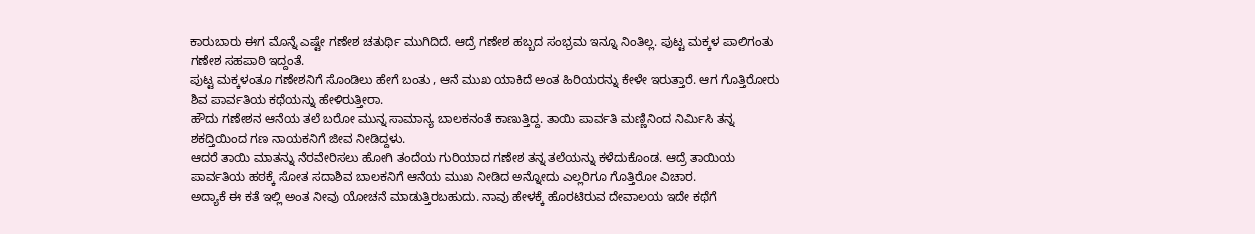ಕಾರುಬಾರು ಈಗ ಮೊನ್ನೆ ಎಷ್ಟೇ ಗಣೇಶ ಚತುರ್ಥಿ ಮುಗಿದಿದೆ. ಆದ್ರೆ ಗಣೇಶ ಹಬ್ಬದ ಸಂಭ್ರಮ ಇನ್ನೂ ನಿಂತಿಲ್ಲ. ಪುಟ್ಟ ಮಕ್ಕಳ ಪಾಲಿಗಂತು ಗಣೇಶ ಸಹಪಾಠಿ ಇದ್ದಂತೆ.
ಪುಟ್ಟ ಮಕ್ಕಳಂತೂ ಗಣೇಶನಿಗೆ ಸೊಂಡಿಲು ಹೇಗೆ ಬಂತು , ಆನೆ ಮುಖ ಯಾಕಿದೆ ಅಂತ ಹಿರಿಯರನ್ನು ಕೇಳೇ ಇರುತ್ತಾರೆ. ಆಗ ಗೊತ್ತಿರೋರು ಶಿವ ಪಾರ್ವತಿಯ ಕಥೆಯನ್ನು ಹೇಳಿರುತ್ತೀರಾ.
ಹೌದು ಗಣೇಶನ ಆನೆಯ ತಲೆ ಬರೋ ಮುನ್ನ ಸಾಮಾನ್ಯ ಬಾಲಕನಂತೆ ಕಾಣುತ್ತಿದ್ದ. ತಾಯಿ ಪಾರ್ವತಿ ಮಣ್ಣಿನಿಂದ ನಿರ್ಮಿಸಿ ತನ್ನ ಶಕದ್ತಿಯಿಂದ ಗಣ ನಾಯಕನಿಗೆ ಜೀವ ನೀಡಿದ್ದಳು.
ಆದರೆ ತಾಯಿ ಮಾತನ್ನು ನೆರವೇರಿಸಲು ಹೋಗಿ ತಂದೆಯ ಗುರಿಯಾದ ಗಣೇಶ ತನ್ನ ತಲೆಯನ್ನು ಕಳೆದುಕೊಂಡ. ಆದ್ರೆ ತಾಯಿಯ ಪಾರ್ವತಿಯ ಹಠಕ್ಕೆ ಸೋತ ಸದಾಶಿವ ಬಾಲಕನಿಗೆ ಆನೆಯ ಮುಖ ನೀಡಿದ ಅನ್ನೋದು ಎಲ್ಲರಿಗೂ ಗೊತ್ತಿರೋ ವಿಚಾರ.
ಅದ್ಯಾಕೆ ಈ ಕತೆ ಇಲ್ಲಿ ಅಂತ ನೀವು ಯೋಚನೆ ಮಾಡುತ್ತಿರಬಹುದು. ನಾವು ಹೇಳಕ್ಕೆ ಹೊರಟಿರುವ ದೇವಾಲಯ ಇದೇ ಕಥೆಗೆ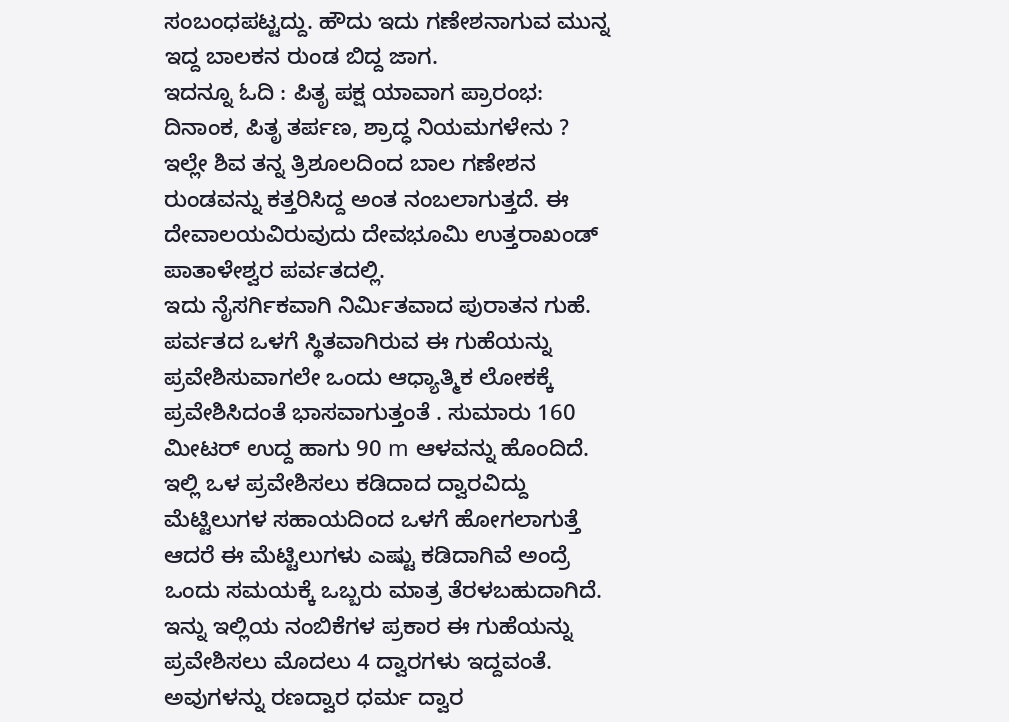ಸಂಬಂಧಪಟ್ಟದ್ದು. ಹೌದು ಇದು ಗಣೇಶನಾಗುವ ಮುನ್ನ ಇದ್ದ ಬಾಲಕನ ರುಂಡ ಬಿದ್ದ ಜಾಗ.
ಇದನ್ನೂ ಓದಿ : ಪಿತೃ ಪಕ್ಷ ಯಾವಾಗ ಪ್ರಾರಂಭ: ದಿನಾಂಕ, ಪಿತೃ ತರ್ಪಣ, ಶ್ರಾದ್ಧ ನಿಯಮಗಳೇನು ?
ಇಲ್ಲೇ ಶಿವ ತನ್ನ ತ್ರಿಶೂಲದಿಂದ ಬಾಲ ಗಣೇಶನ ರುಂಡವನ್ನು ಕತ್ತರಿಸಿದ್ದ ಅಂತ ನಂಬಲಾಗುತ್ತದೆ. ಈ ದೇವಾಲಯವಿರುವುದು ದೇವಭೂಮಿ ಉತ್ತರಾಖಂಡ್ ಪಾತಾಳೇಶ್ವರ ಪರ್ವತದಲ್ಲಿ.
ಇದು ನೈಸರ್ಗಿಕವಾಗಿ ನಿರ್ಮಿತವಾದ ಪುರಾತನ ಗುಹೆ.
ಪರ್ವತದ ಒಳಗೆ ಸ್ಥಿತವಾಗಿರುವ ಈ ಗುಹೆಯನ್ನು ಪ್ರವೇಶಿಸುವಾಗಲೇ ಒಂದು ಆಧ್ಯಾತ್ಮಿಕ ಲೋಕಕ್ಕೆ ಪ್ರವೇಶಿಸಿದಂತೆ ಭಾಸವಾಗುತ್ತಂತೆ . ಸುಮಾರು 160 ಮೀಟರ್ ಉದ್ದ ಹಾಗು 90 m ಆಳವನ್ನು ಹೊಂದಿದೆ.
ಇಲ್ಲಿ ಒಳ ಪ್ರವೇಶಿಸಲು ಕಡಿದಾದ ದ್ವಾರವಿದ್ದು ಮೆಟ್ಟಿಲುಗಳ ಸಹಾಯದಿಂದ ಒಳಗೆ ಹೋಗಲಾಗುತ್ತೆ ಆದರೆ ಈ ಮೆಟ್ಟಿಲುಗಳು ಎಷ್ಟು ಕಡಿದಾಗಿವೆ ಅಂದ್ರೆ ಒಂದು ಸಮಯಕ್ಕೆ ಒಬ್ಬರು ಮಾತ್ರ ತೆರಳಬಹುದಾಗಿದೆ.
ಇನ್ನು ಇಲ್ಲಿಯ ನಂಬಿಕೆಗಳ ಪ್ರಕಾರ ಈ ಗುಹೆಯನ್ನು ಪ್ರವೇಶಿಸಲು ಮೊದಲು 4 ದ್ವಾರಗಳು ಇದ್ದವಂತೆ. ಅವುಗಳನ್ನು ರಣದ್ವಾರ ಧರ್ಮ ದ್ವಾರ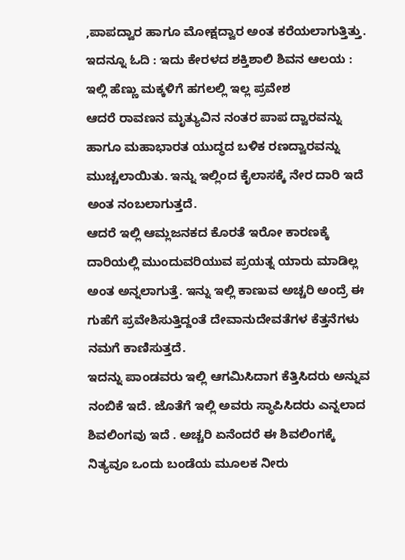,ಪಾಪದ್ವಾರ ಹಾಗೂ ಮೋಕ್ಷದ್ವಾರ ಅಂತ ಕರೆಯಲಾಗುತ್ತಿತ್ತು.
ಇದನ್ನೂ ಓದಿ : ಇದು ಕೇರಳದ ಶಕ್ತಿಶಾಲಿ ಶಿವನ ಆಲಯ : ಇಲ್ಲಿ ಹೆಣ್ಣು ಮಕ್ಕಳಿಗೆ ಹಗಲಲ್ಲಿ ಇಲ್ಲ ಪ್ರವೇಶ
ಆದರೆ ರಾವಣನ ಮೃತ್ಯುವಿನ ನಂತರ ಪಾಪ ದ್ವಾರವನ್ನು ಹಾಗೂ ಮಹಾಭಾರತ ಯುದ್ಧದ ಬಳಿಕ ರಣದ್ವಾರವನ್ನು ಮುಚ್ಚಲಾಯಿತು. ಇನ್ನು ಇಲ್ಲಿಂದ ಕೈಲಾಸಕ್ಕೆ ನೇರ ದಾರಿ ಇದೆ ಅಂತ ನಂಬಲಾಗುತ್ತದೆ.
ಆದರೆ ಇಲ್ಲಿ ಆಮ್ಲಜನಕದ ಕೊರತೆ ಇರೋ ಕಾರಣಕ್ಕೆ ದಾರಿಯಲ್ಲಿ ಮುಂದುವರಿಯುವ ಪ್ರಯತ್ನ ಯಾರು ಮಾಡಿಲ್ಲ ಅಂತ ಅನ್ನಲಾಗುತ್ತೆ. ಇನ್ನು ಇಲ್ಲಿ ಕಾಣುವ ಅಚ್ಚರಿ ಅಂದ್ರೆ ಈ ಗುಹೆಗೆ ಪ್ರವೇಶಿಸುತ್ತಿದ್ದಂತೆ ದೇವಾನುದೇವತೆಗಳ ಕೆತ್ತನೆಗಳು ನಮಗೆ ಕಾಣಿಸುತ್ತದೆ.
ಇದನ್ನು ಪಾಂಡವರು ಇಲ್ಲಿ ಆಗಮಿಸಿದಾಗ ಕೆತ್ತಿಸಿದರು ಅನ್ನುವ ನಂಬಿಕೆ ಇದೆ. ಜೊತೆಗೆ ಇಲ್ಲಿ ಅವರು ಸ್ಥಾಪಿಸಿದರು ಎನ್ನಲಾದ ಶಿವಲಿಂಗವು ಇದೆ . ಅಚ್ಚರಿ ಏನೆಂದರೆ ಈ ಶಿವಲಿಂಗಕ್ಕೆ ನಿತ್ಯವೂ ಒಂದು ಬಂಡೆಯ ಮೂಲಕ ನೀರು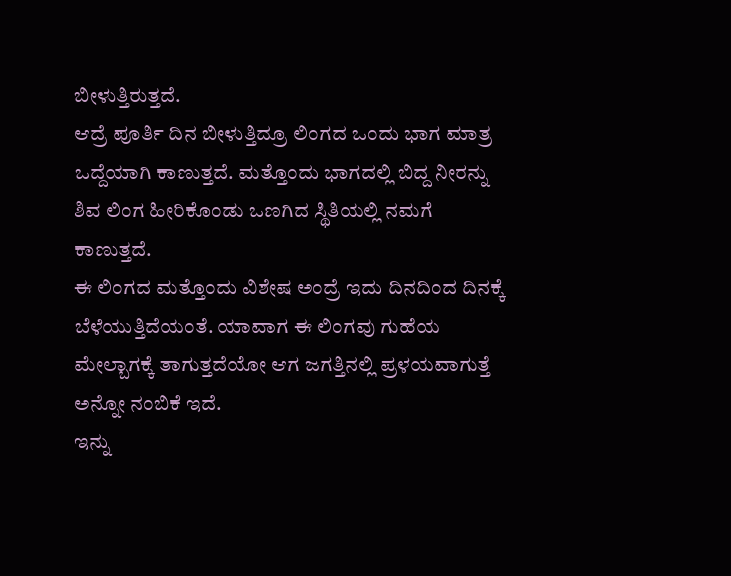ಬೀಳುತ್ತಿರುತ್ತದೆ.
ಆದ್ರೆ ಪೂರ್ತಿ ದಿನ ಬೀಳುತ್ತಿದ್ರೂ ಲಿಂಗದ ಒಂದು ಭಾಗ ಮಾತ್ರ ಒದ್ದೆಯಾಗಿ ಕಾಣುತ್ತದೆ. ಮತ್ತೊಂದು ಭಾಗದಲ್ಲಿ ಬಿದ್ದ ನೀರನ್ನು ಶಿವ ಲಿಂಗ ಹೀರಿಕೊಂಡು ಒಣಗಿದ ಸ್ಥಿತಿಯಲ್ಲಿ ನಮಗೆ ಕಾಣುತ್ತದೆ.
ಈ ಲಿಂಗದ ಮತ್ತೊಂದು ವಿಶೇಷ ಅಂದ್ರೆ ಇದು ದಿನದಿಂದ ದಿನಕ್ಕೆ ಬೆಳೆಯುತ್ತಿದೆಯಂತೆ. ಯಾವಾಗ ಈ ಲಿಂಗವು ಗುಹೆಯ ಮೇಲ್ಬಾಗಕ್ಕೆ ತಾಗುತ್ತದೆಯೋ ಆಗ ಜಗತ್ತಿನಲ್ಲಿ ಪ್ರಳಯವಾಗುತ್ತೆ ಅನ್ನೋ ನಂಬಿಕೆ ಇದೆ.
ಇನ್ನು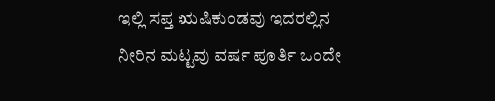ಇಲ್ಲಿ ಸಪ್ತ ಋಷಿಕುಂಡವು ಇದರಲ್ಲಿನ ನೀರಿನ ಮಟ್ಟವು ವರ್ಷ ಪೂರ್ತಿ ಒಂದೇ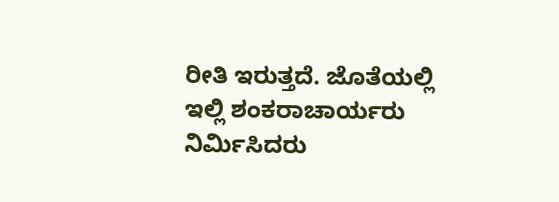ರೀತಿ ಇರುತ್ತದೆ. ಜೊತೆಯಲ್ಲಿ ಇಲ್ಲಿ ಶಂಕರಾಚಾರ್ಯರು ನಿರ್ಮಿಸಿದರು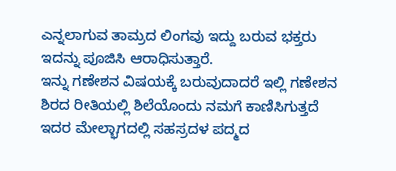ಎನ್ನಲಾಗುವ ತಾಮ್ರದ ಲಿಂಗವು ಇದ್ದು ಬರುವ ಭಕ್ತರು ಇದನ್ನು ಪೂಜಿಸಿ ಆರಾಧಿಸುತ್ತಾರೆ.
ಇನ್ನು ಗಣೇಶನ ವಿಷಯಕ್ಕೆ ಬರುವುದಾದರೆ ಇಲ್ಲಿ ಗಣೇಶನ ಶಿರದ ರೀತಿಯಲ್ಲಿ ಶಿಲೆಯೊಂದು ನಮಗೆ ಕಾಣಿಸಿಗುತ್ತದೆ ಇದರ ಮೇಲ್ಭಾಗದಲ್ಲಿ ಸಹಸ್ರದಳ ಪದ್ಮದ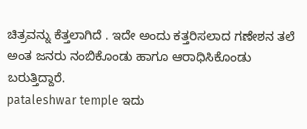ಚಿತ್ರವನ್ನು ಕೆತ್ತಲಾಗಿದೆ . ಇದೇ ಅಂದು ಕತ್ತರಿಸಲಾದ ಗಣೇಶನ ತಲೆ ಅಂತ ಜನರು ನಂಬಿಕೊಂಡು ಹಾಗೂ ಆರಾಧಿಸಿಕೊಂಡು ಬರುತ್ತಿದ್ದಾರೆ.
pataleshwar temple ಇದು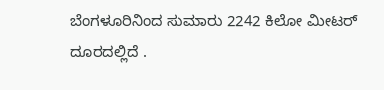ಬೆಂಗಳೂರಿನಿಂದ ಸುಮಾರು 2242 ಕಿಲೋ ಮೀಟರ್ ದೂರದಲ್ಲಿದೆ .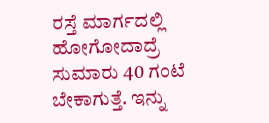ರಸ್ತೆ ಮಾರ್ಗದಲ್ಲಿ ಹೋಗೋದಾದ್ರೆ ಸುಮಾರು 40 ಗಂಟೆ ಬೇಕಾಗುತ್ತೆ. ಇನ್ನು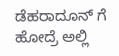ಡೆಹರಾದೂನ್ ಗೆ ಹೋದ್ರೆ ಅಲ್ಲಿ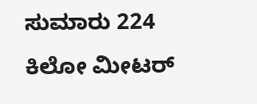ಸುಮಾರು 224 ಕಿಲೋ ಮೀಟರ್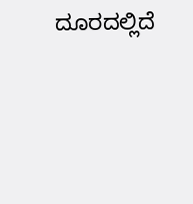ದೂರದಲ್ಲಿದೆ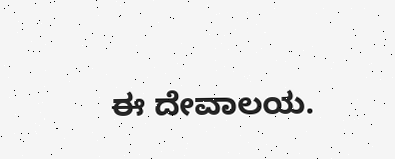ಈ ದೇವಾಲಯ.